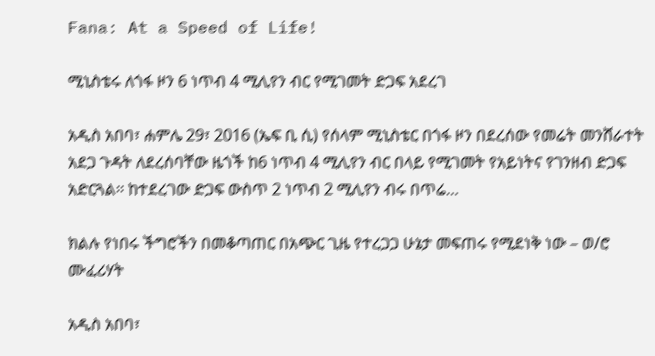Fana: At a Speed of Life!

ሚኒስቴሩ ለጎፋ ዞን 6 ነጥብ 4 ሚሊየን ብር የሚገመት ድጋፍ አደረገ

አዲስ አበባ፣ ሐምሌ 29፣ 2016 (ኤፍ ቢ ሲ) የሰላም ሚኒስቴር በጎፋ ዞን በደረሰው የመሬት መንሸራተት አደጋ ጉዳት ለደረሰባቸው ዜጎች ከ6 ነጥብ 4 ሚሊየን ብር በላይ የሚገመት የአይነትና የገንዘብ ድጋፍ አድርጓል፡፡ ከተደረገው ድጋፍ ውስጥ 2 ነጥብ 2 ሚሊየን ብሩ በጥሬ…

ክልሉ የነበሩ ችግሮችን በመቆጣጠር በአጭር ጊዜ የተረጋጋ ሁኔታ መፍጠሩ የሚደነቅ ነው – ወ/ሮ ሙፈሪሃት

አዲስ አበባ፣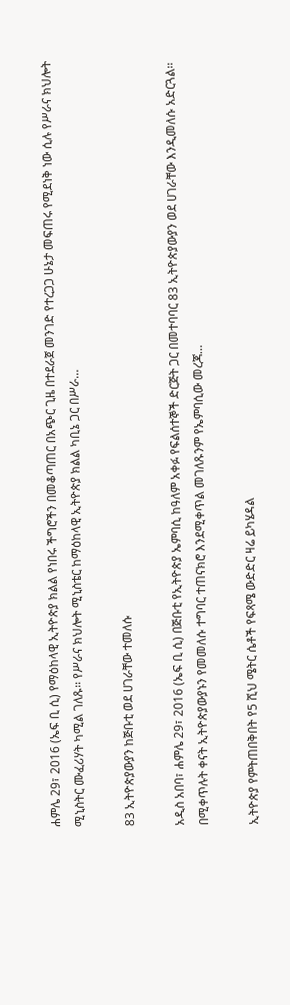ሐምሌ 29፣ 2016 (ኤፍ ቢ ሲ) የማዕከላዊ ኢትዮጵያ ክልል የነበሩ ችግሮችን በመቆጣጠር በአጭር ጊዜ በተደራጀ መንገድ የተረጋጋ ሁኔታ መፍጠሩ የሚደነቅ ነው ሲሉ የሥራና ክህሎት ሚኒስትር ሙፈሪሃት ካሚል ገለጹ፡፡ የሥራና ክህሎት ሚኒስቴር ከማዕከላዊ ኢትዮጵያ ክልል ካቢኔ ጋር በሥራ…

83 ኢትዮጵያውያን ከጅቡቲ ወደ ሀገራቸው ተመለሱ

አዲስ አበባ፣ ሐምሌ 29፣ 2016 (ኤፍ ቢ ሲ) በጅቡቲ የኢትዮጵያ ኤምባሲ ከዓለም አቀፉ የፍልሰተኞች ድርጅት ጋር በመተባባር 83 ኢትዮጵያውያን ወደ ሀገራቸው እንዲመለሱ አድርጓል፡፡ በሚቀጥሉት ቀናት ኢትዮጵያውያኑን የመመለሱ ተግባር ተጠናክሮ እንደሚቀጥል መገለጹንም የኤምባሲው መረጃ…

ኢትዮጵያ የምትጠበቅበት የ5 ሺህ ሜትር ሴቶች የፍጻሜ ውድድር ዛሬ ይካሄዳል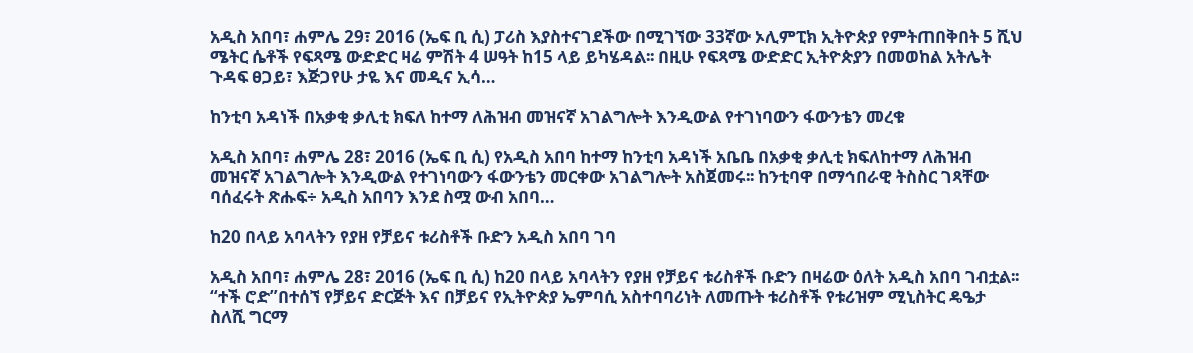አዲስ አበባ፣ ሐምሌ 29፣ 2016 (ኤፍ ቢ ሲ) ፓሪስ እያስተናገደችው በሚገኘው 33ኛው ኦሊምፒክ ኢትዮጵያ የምትጠበቅበት 5 ሺህ ሜትር ሴቶች የፍጻሜ ውድድር ዛሬ ምሽት 4 ሠዓት ከ15 ላይ ይካሄዳል፡፡ በዚሁ የፍጻሜ ውድድር ኢትዮጵያን በመወከል አትሌት ጉዳፍ ፀጋይ፣ እጅጋየሁ ታዬ እና መዲና ኢሳ…

ከንቲባ አዳነች በአቃቂ ቃሊቲ ክፍለ ከተማ ለሕዝብ መዝናኛ አገልግሎት እንዲውል የተገነባውን ፋውንቴን መረቁ

አዲስ አበባ፣ ሐምሌ 28፣ 2016 (ኤፍ ቢ ሲ) የአዲስ አበባ ከተማ ከንቲባ አዳነች አቤቤ በአቃቂ ቃሊቲ ክፍለከተማ ለሕዝብ መዝናኛ አገልግሎት እንዲውል የተገነባውን ፋውንቴን መርቀው አገልግሎት አስጀመሩ፡፡ ከንቲባዋ በማኅበራዊ ትስስር ገጻቸው ባሰፈሩት ጽሑፍ÷ አዲስ አበባን እንደ ስሟ ውብ አበባ…

ከ20 በላይ አባላትን የያዘ የቻይና ቱሪስቶች ቡድን አዲስ አበባ ገባ

አዲስ አበባ፣ ሐምሌ 28፣ 2016 (ኤፍ ቢ ሲ) ከ20 በላይ አባላትን የያዘ የቻይና ቱሪስቶች ቡድን በዛሬው ዕለት አዲስ አበባ ገብቷል፡፡ “ተች ሮድ”በተሰኘ የቻይና ድርጅት እና በቻይና የኢትዮጵያ ኤምባሲ አስተባባሪነት ለመጡት ቱሪስቶች የቱሪዝም ሚኒስትር ዴዔታ ስለሺ ግርማ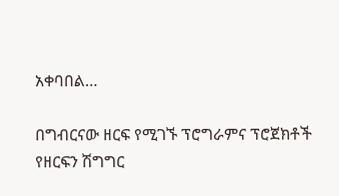አቀባበል…

በግብርናው ዘርፍ የሚገኙ ፕሮግራምና ፕሮጀክቶች የዘርፍን ሽግግር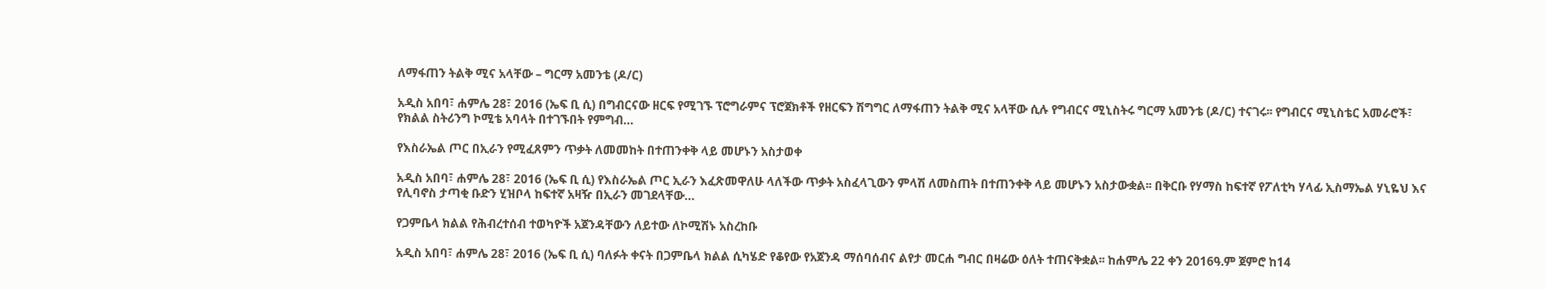ለማፋጠን ትልቅ ሚና አላቸው – ግርማ አመንቴ (ዶ/ር)

አዲስ አበባ፣ ሐምሌ 28፣ 2016 (ኤፍ ቢ ሲ) በግብርናው ዘርፍ የሚገኙ ፕሮግራምና ፕሮጀክቶች የዘርፍን ሽግግር ለማፋጠን ትልቅ ሚና አላቸው ሲሉ የግብርና ሚኒስትሩ ግርማ አመንቴ (ዶ/ር) ተናገሩ፡፡ የግብርና ሚኒስቴር አመራሮች፣ የክልል ስትሪንግ ኮሚቴ አባላት በተገኙበት የምግብ…

የእስራኤል ጦር በኢራን የሚፈጸምን ጥቃት ለመመከት በተጠንቀቅ ላይ መሆኑን አስታወቀ

አዲስ አበባ፣ ሐምሌ 28፣ 2016 (ኤፍ ቢ ሲ) የእስራኤል ጦር ኢራን እፈጽመዋለሁ ላለችው ጥቃት አስፈላጊውን ምላሽ ለመስጠት በተጠንቀቅ ላይ መሆኑን አስታውቋል፡፡ በቅርቡ የሃማስ ከፍተኛ የፖለቲካ ሃላፊ ኢስማኤል ሃኒዬህ እና የሊባኖስ ታጣቂ ቡድን ሂዝቦላ ከፍተኛ አዛዥ በኢራን መገደላቸው…

የጋምቤላ ክልል የሕብረተሰብ ተወካዮች አጀንዳቸውን ለይተው ለኮሚሽኑ አስረከቡ

አዲስ አበባ፣ ሐምሌ 28፣ 2016 (ኤፍ ቢ ሲ) ባለፉት ቀናት በጋምቤላ ክልል ሲካሄድ የቆየው የአጀንዳ ማሰባሰብና ልየታ መርሐ ግብር በዛሬው ዕለት ተጠናቅቋል፡፡ ከሐምሌ 22 ቀን 2016ዓ.ም ጀምሮ ከ14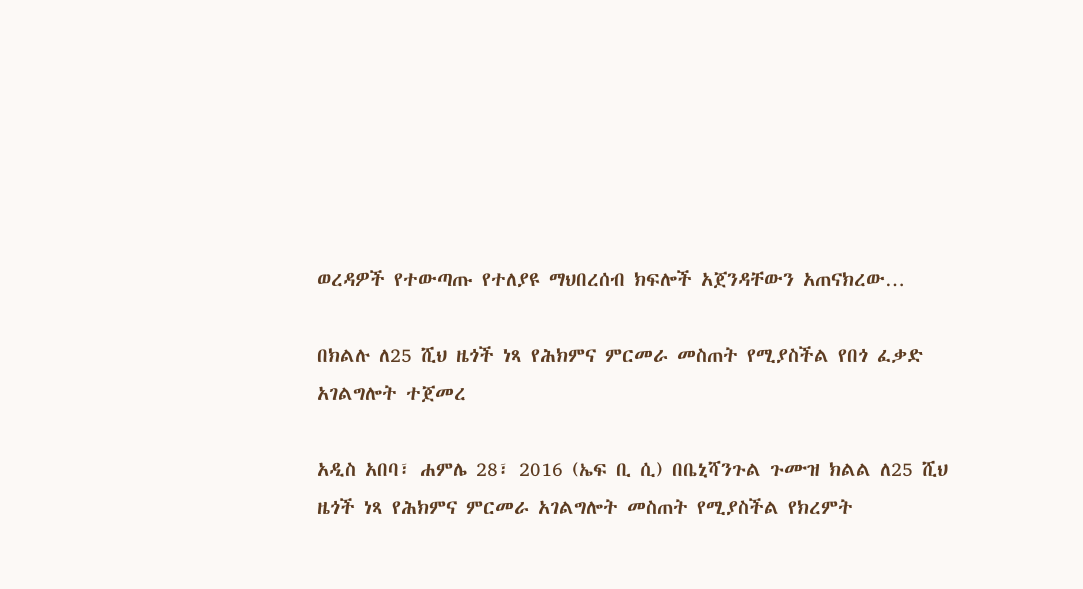ወረዳዎች የተውጣጡ የተለያዩ ማህበረሰብ ክፍሎች አጀንዳቸውን አጠናክረው…

በክልሉ ለ25 ሺህ ዜጎች ነጻ የሕክምና ምርመራ መስጠት የሚያስችል የበጎ ፈቃድ አገልግሎት ተጀመረ

አዲስ አበባ፣ ሐምሌ 28፣ 2016 (ኤፍ ቢ ሲ) በቤኒሻንጉል ጉሙዝ ክልል ለ25 ሺህ ዜጎች ነጻ የሕክምና ምርመራ አገልግሎት መስጠት የሚያስችል የክረምት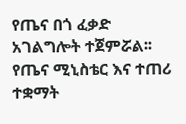የጤና በጎ ፈቃድ አገልግሎት ተጀምሯል፡፡ የጤና ሚኒስቴር እና ተጠሪ ተቋማት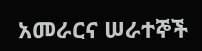አመራርና ሠራተኞች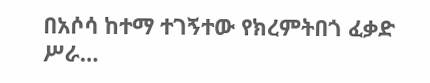በአሶሳ ከተማ ተገኝተው የክረምትበጎ ፈቃድ ሥራ…